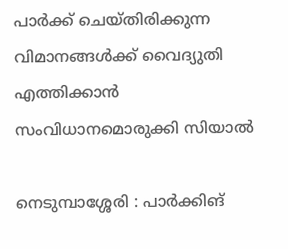പാർക്ക് ചെയ്തിരിക്കുന്ന വിമാനങ്ങൾക്ക് വൈദ്യുതി എത്തിക്കാൻ സംവിധാനമൊരുക്കി സിയാൽ

നെടുമ്പാശ്ശേരി : പാർക്കിങ്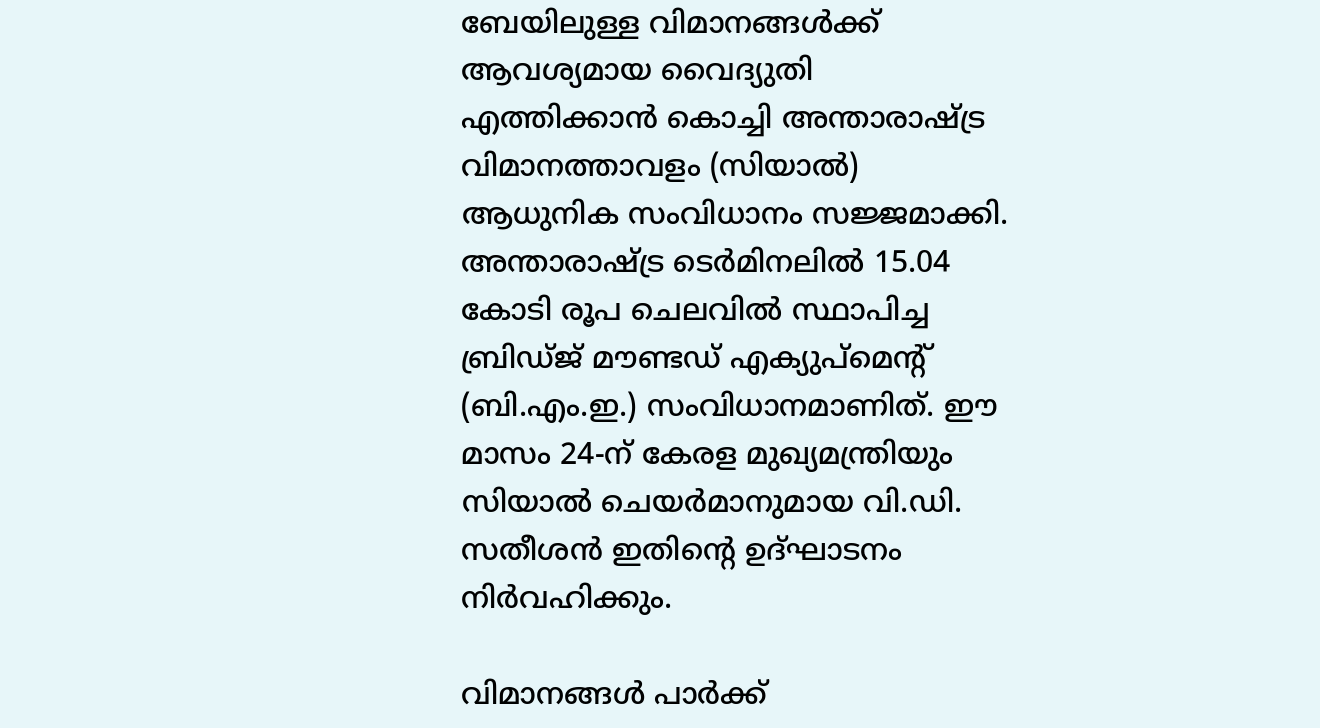ബേയിലുള്ള വിമാനങ്ങൾക്ക് ആവശ്യമായ വൈദ്യുതി എത്തിക്കാൻ കൊച്ചി അന്താരാഷ്ട്ര വിമാനത്താവളം (സിയാൽ) ആധുനിക സംവിധാനം സജ്ജമാക്കി. അന്താരാഷ്ട്ര ടെർമിനലിൽ 15.04 കോടി രൂപ ചെലവിൽ സ്ഥാപിച്ച ബ്രിഡ്ജ് മൗണ്ടഡ് എക്യുപ്‌മെന്റ് (ബി.എം.ഇ.) സംവിധാനമാണിത്. ഈ മാസം 24-ന് കേരള മുഖ്യമന്ത്രിയും സിയാൽ ചെയർമാനുമായ വി.ഡി. സതീശൻ ഇതിന്റെ ഉദ്ഘാടനം നിർവഹിക്കും.

വിമാനങ്ങൾ പാർക്ക്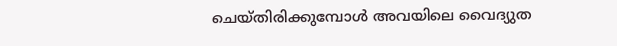ചെയ്തിരിക്കുമ്പോൾ അവയിലെ വൈദ്യുത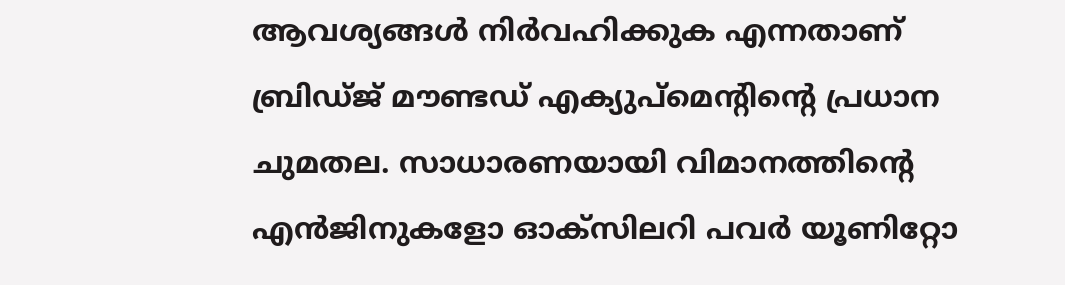ആവശ്യങ്ങൾ നിർവഹിക്കുക എന്നതാണ് ബ്രിഡ്ജ് മൗണ്ടഡ് എക്യുപ്‌മെന്റിന്റെ പ്രധാന ചുമതല. സാധാരണയായി വിമാനത്തിന്റെ എൻജിനുകളോ ഓക്‌സിലറി പവർ യൂണിറ്റോ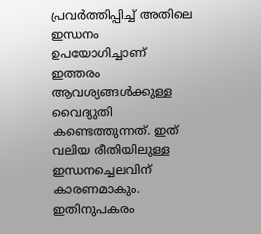പ്രവർത്തിപ്പിച്ച് അതിലെ ഇന്ധനം ഉപയോഗിച്ചാണ് ഇത്തരം ആവശ്യങ്ങൾക്കുള്ള വൈദ്യുതി കണ്ടെത്തുന്നത്. ഇത് വലിയ രീതിയിലുള്ള ഇന്ധനച്ചെലവിന് കാരണമാകും. ഇതിനുപകരം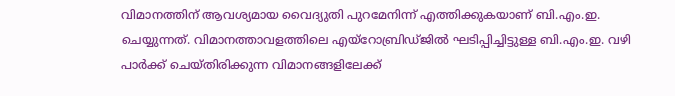വിമാനത്തിന് ആവശ്യമായ വൈദ്യുതി പുറമേനിന്ന് എത്തിക്കുകയാണ് ബി.എം.ഇ. ചെയ്യുന്നത്. വിമാനത്താവളത്തിലെ എയ്‌റോബ്രിഡ്ജിൽ ഘടിപ്പിച്ചിട്ടുള്ള ബി.എം.ഇ. വഴി പാർക്ക് ചെയ്തിരിക്കുന്ന വിമാനങ്ങളിലേക്ക്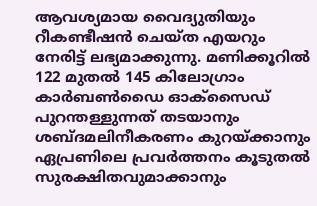ആവശ്യമായ വൈദ്യുതിയും റീകണ്ടീഷൻ ചെയ്ത എയറും നേരിട്ട് ലഭ്യമാക്കുന്നു. മണിക്കൂറിൽ 122 മുതൽ 145 കിലോഗ്രാം കാർബൺഡൈ ഓക്സൈഡ് പുറന്തള്ളുന്നത് തടയാനും ശബ്ദമലിനീകരണം കുറയ്ക്കാനും ഏപ്രണിലെ പ്രവർത്തനം കൂടുതൽ സുരക്ഷിതവുമാക്കാനും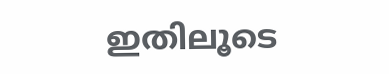ഇതിലൂടെ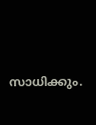സാധിക്കും.